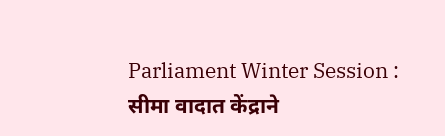Parliament Winter Session : सीमा वादात केंद्राने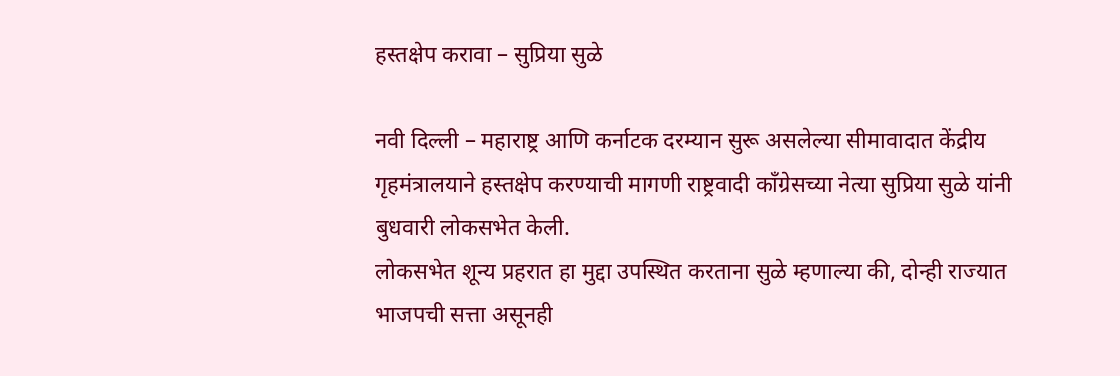हस्तक्षेप करावा – सुप्रिया सुळे

नवी दिल्ली – महाराष्ट्र आणि कर्नाटक दरम्यान सुरू असलेल्या सीमावादात केंद्रीय गृहमंत्रालयाने हस्तक्षेप करण्याची मागणी राष्ट्रवादी कॉंग्रेसच्या नेत्या सुप्रिया सुळे यांनी बुधवारी लोकसभेत केली.
लोकसभेत शून्य प्रहरात हा मुद्दा उपस्थित करताना सुळे म्हणाल्या की, दोन्ही राज्यात भाजपची सत्ता असूनही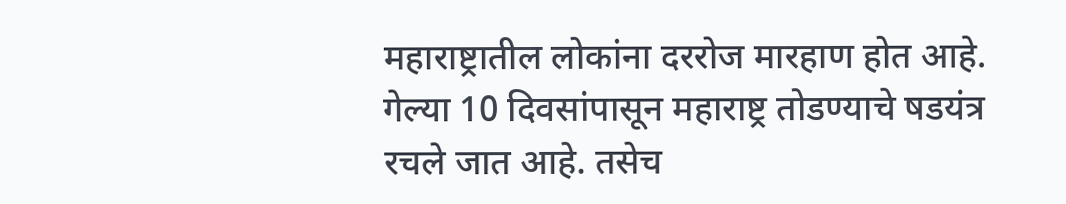महाराष्ट्रातील लोकांना दररोज मारहाण होत आहे. गेल्या 10 दिवसांपासून महाराष्ट्र तोडण्याचे षडयंत्र रचले जात आहे. तसेच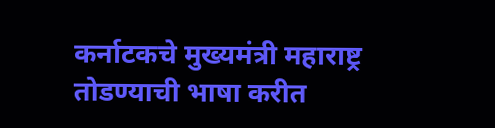कर्नाटकचे मुख्यमंत्री महाराष्ट्र तोडण्याची भाषा करीत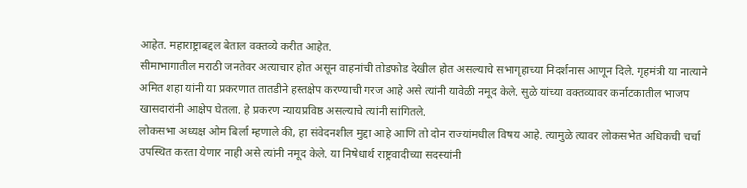आहेत. महाराष्ट्राबद्दल बेताल वक्तव्ये करीत आहेत.
सीमाभागातील मराठी जनतेवर अत्याचार होत असून वाहनांची तोडफोड देखील होत असल्याचे सभागृहाच्या निदर्शनास आणून दिले. गृहमंत्री या नात्याने अमित शहा यांनी या प्रकरणात तातडीने हस्तक्षेप करण्याची गरज आहे असे त्यांनी यावेळी नमूद केले. सुळे यांच्या वक्तव्यावर कर्नाटकातील भाजप खासदारांनी आक्षेप घेतला. हे प्रकरण न्यायप्रविष्ठ असल्याचे त्यांनी सांगितले.
लोकसभा अध्यक्ष ओम बिर्ला म्हणाले की, हा संवेदनशील मुद्दा आहे आणि तो दोन राज्यांमधील विषय आहे. त्यामुळे त्यावर लोकसभेत अधिकची चर्चा उपस्थित करता येणार नाही असे त्यांनी नमूद केले. या निषेधार्थ राष्ट्रवादीच्या सदस्यांनी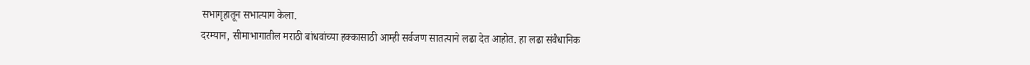सभागृहातून सभात्याग केला.
दरम्यान, सीमाभागातील मराठी बांधवांच्या हक्कासाठी आम्ही सर्वजण सातत्याने लढा देत आहोत. हा लढा संवैधानिक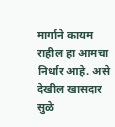मार्गाने कायम राहील हा आमचा निर्धार आहे. असे देखील खासदार सुळे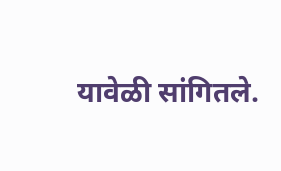यावेळी सांगितले.